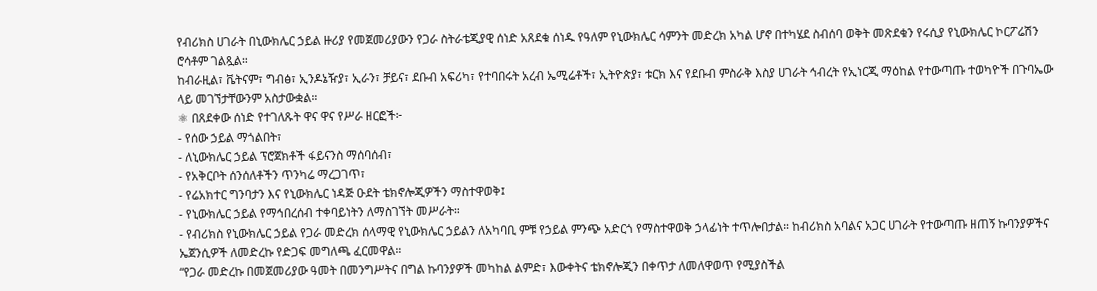የብሪክስ ሀገራት በኒውክሌር ኃይል ዙሪያ የመጀመሪያውን የጋራ ስትራቴጂያዊ ሰነድ አጸደቁ ሰነዱ የዓለም የኒውክሌር ሳምንት መድረክ አካል ሆኖ በተካሄደ ስብሰባ ወቅት መጽደቁን የሩሲያ የኒውክሌር ኮርፖሬሽን ሮሳቶም ገልጿል።
ከብራዚል፣ ቬትናም፣ ግብፅ፣ ኢንዶኔዥያ፣ ኢራን፣ ቻይና፣ ደቡብ አፍሪካ፣ የተባበሩት አረብ ኤሚሬቶች፣ ኢትዮጵያ፣ ቱርክ እና የደቡብ ምስራቅ እስያ ሀገራት ኅብረት የኢነርጂ ማዕከል የተውጣጡ ተወካዮች በጉባኤው ላይ መገኘታቸውንም አስታውቋል።
⚛ በጸደቀው ሰነድ የተገለጹት ዋና ዋና የሥራ ዘርፎች፦
- የሰው ኃይል ማጎልበት፣
- ለኒውክሌር ኃይል ፕሮጀክቶች ፋይናንስ ማሰባሰብ፣
- የአቅርቦት ሰንሰለቶችን ጥንካሬ ማረጋገጥ፣
- የሬአክተር ግንባታን እና የኒውክሌር ነዳጅ ዑደት ቴክኖሎጂዎችን ማስተዋወቅ፤
- የኒውክሌር ኃይል የማኅበረሰብ ተቀባይነትን ለማስገኘት መሥራት።
- የብሪክስ የኒውክሌር ኃይል የጋራ መድረክ ሰላማዊ የኒውክሌር ኃይልን ለአካባቢ ምቹ የኃይል ምንጭ አድርጎ የማስተዋወቅ ኃላፊነት ተጥሎበታል። ከብሪክስ አባልና አጋር ሀገራት የተውጣጡ ዘጠኝ ኩባንያዎችና ኤጀንሲዎች ለመድረኩ የድጋፍ መግለጫ ፈርመዋል።
“የጋራ መድረኩ በመጀመሪያው ዓመት በመንግሥትና በግል ኩባንያዎች መካከል ልምድ፣ እውቀትና ቴክኖሎጂን በቀጥታ ለመለዋወጥ የሚያስችል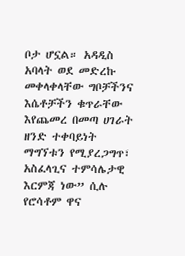ቦታ ሆኗል። አዳዲስ አባላት ወደ መድረኩ መቀላቀላቸው ግቦቻችንና እሴቶቻችን ቁጥራቸው እየጨመረ በመጣ ሀገራት ዘንድ ተቀባይነት ማግኘቱን የሚያረጋግጥ፣ አስፈላጊና ተምሳሌታዊ እርምጃ ነው” ሲሉ የሮሳቶም ዋና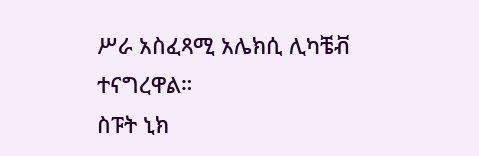ሥራ አስፈጻሚ አሌክሲ ሊካቼቭ ተናግረዋል።
ስፑት ኒክ